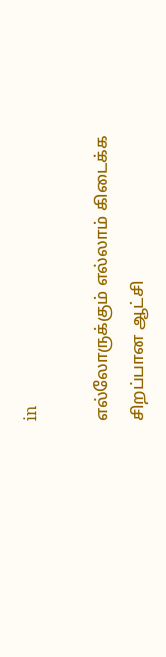in

எல்லோருக்கும் எல்லாம் கிடைக்க சிறப்பான ஆட்சி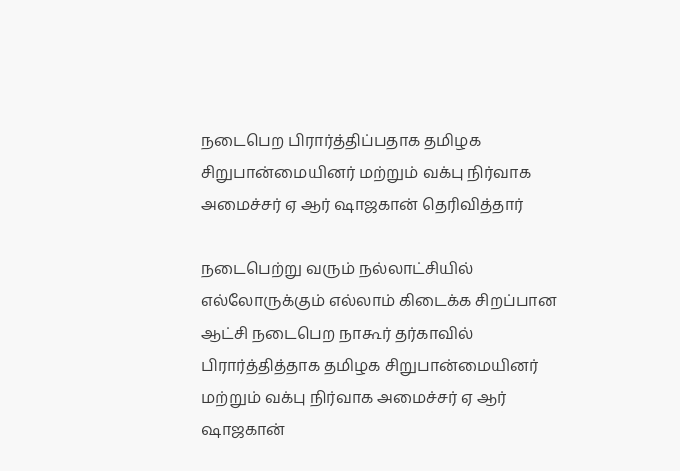நடைபெற பிரார்த்திப்பதாக தமிழக சிறுபான்மையினர் மற்றும் வக்பு நிர்வாக அமைச்சர் ஏ ஆர் ஷாஜகான் தெரிவித்தார்

நடைபெற்று வரும் நல்லாட்சியில் எல்லோருக்கும் எல்லாம் கிடைக்க சிறப்பான ஆட்சி நடைபெற நாகூர் தர்காவில் பிரார்த்தித்தாக தமிழக சிறுபான்மையினர் மற்றும் வக்பு நிர்வாக அமைச்சர் ஏ ஆர் ஷாஜகான்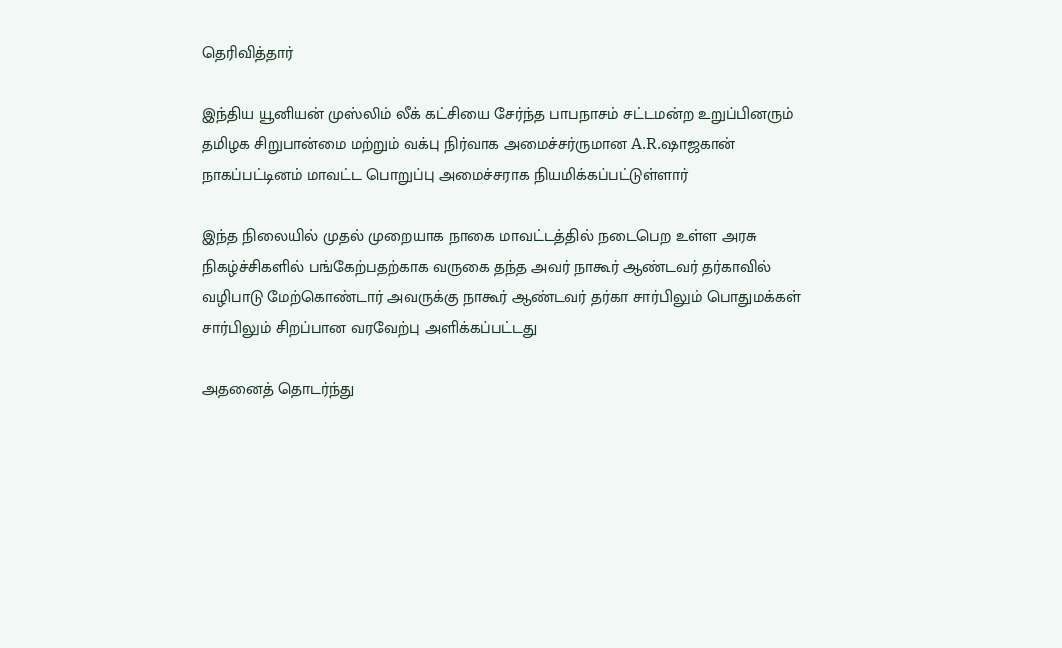தெரிவித்தார்

இந்திய யூனியன் முஸ்லிம் லீக் கட்சியை சேர்ந்த பாபநாசம் சட்டமன்ற உறுப்பினரும் தமிழக சிறுபான்மை மற்றும் வக்பு நிர்வாக அமைச்சர்ருமான A.R.ஷாஜகான் நாகப்பட்டினம் மாவட்ட பொறுப்பு அமைச்சராக நியமிக்கப்பட்டுள்ளார்

இந்த நிலையில் முதல் முறையாக நாகை மாவட்டத்தில் நடைபெற உள்ள அரசு நிகழ்ச்சிகளில் பங்கேற்பதற்காக வருகை தந்த அவர் நாகூர் ஆண்டவர் தர்காவில் வழிபாடு மேற்கொண்டார் அவருக்கு நாகூர் ஆண்டவர் தர்கா சார்பிலும் பொதுமக்கள் சார்பிலும் சிறப்பான வரவேற்பு அளிக்கப்பட்டது

அதனைத் தொடர்ந்து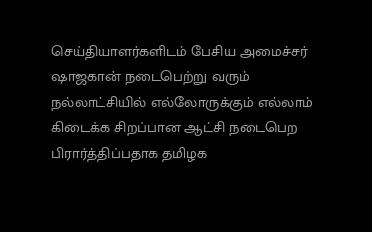செய்தியாளர்களிடம் பேசிய அமைச்சர் ஷாஜகான் நடைபெற்று வரும் நல்லாட்சியில் எல்லோருக்கும் எல்லாம் கிடைக்க சிறப்பான ஆட்சி நடைபெற பிரார்த்திப்பதாக தமிழக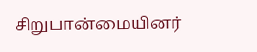சிறுபான்மையினர்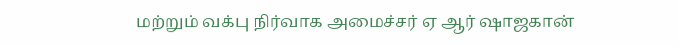மற்றும் வக்பு நிர்வாக அமைச்சர் ஏ ஆர் ஷாஜகான்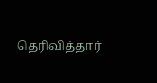தெரிவித்தார்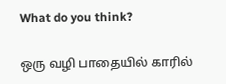What do you think?

ஒரு வழி பாதையில் காரில்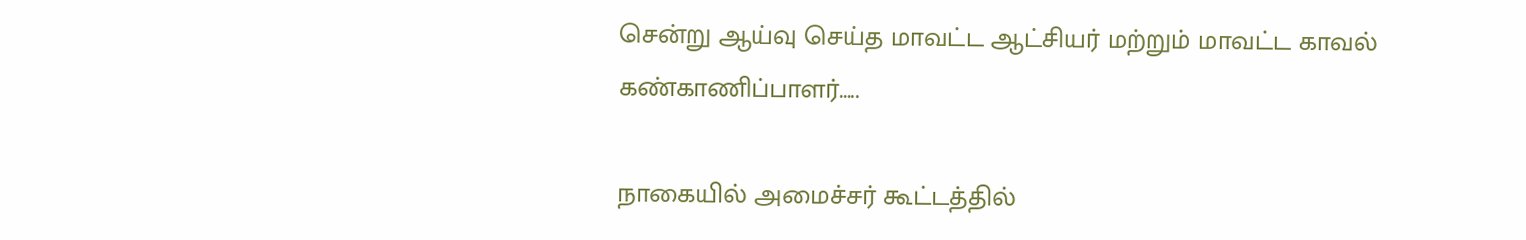சென்று ஆய்வு செய்த மாவட்ட ஆட்சியர் மற்றும் மாவட்ட காவல் கண்காணிப்பாளர்…..

நாகையில் அமைச்சர் கூட்டத்தில்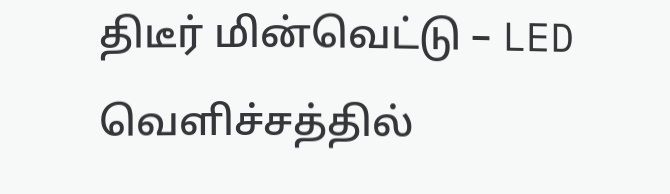திடீர் மின்வெட்டு – LED வெளிச்சத்தில்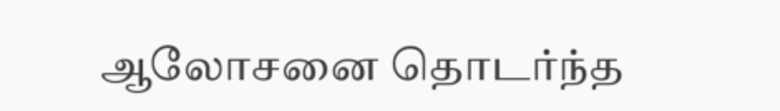ஆலோசனை தொடர்ந்த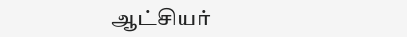ஆட்சியர்